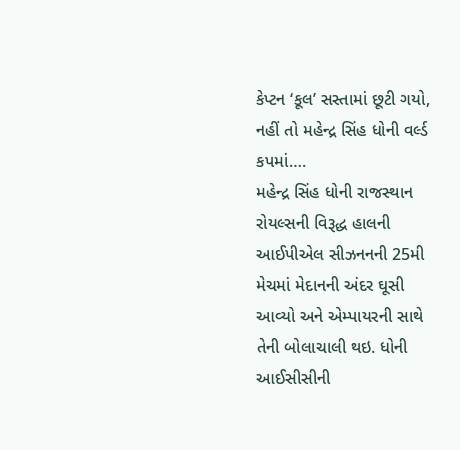કેપ્ટન ‘કૂલ’ સસ્તામાં છૂટી ગયો, નહીં તો મહેન્દ્ર સિંહ ધોની વર્લ્ડ કપમાં….
મહેન્દ્ર સિંહ ધોની રાજસ્થાન રોયલ્સની વિરૂદ્ધ હાલની આઈપીએલ સીઝનનની 25મી મેચમાં મેદાનની અંદર ઘૂસી આવ્યો અને એમ્પાયરની સાથે તેની બોલાચાલી થઇ. ધોની આઈસીસીની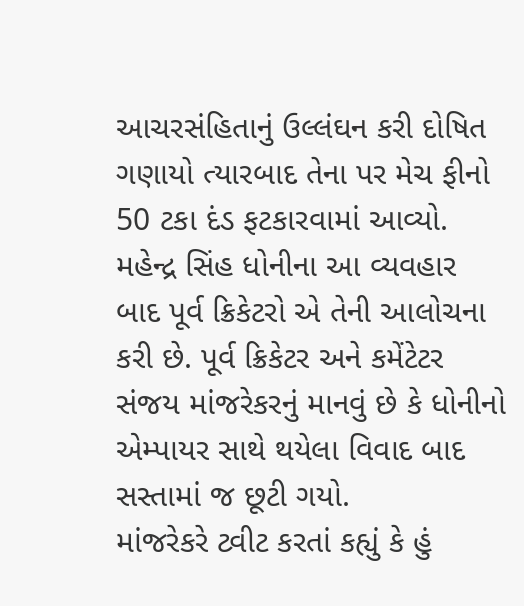આચરસંહિતાનું ઉલ્લંઘન કરી દોષિત ગણાયો ત્યારબાદ તેના પર મેચ ફીનો 50 ટકા દંડ ફટકારવામાં આવ્યો. મહેન્દ્ર સિંહ ધોનીના આ વ્યવહાર બાદ પૂર્વ ક્રિકેટરો એ તેની આલોચના કરી છે. પૂર્વ ક્રિકેટર અને કમેંટેટર સંજય માંજરેકરનું માનવું છે કે ધોનીનો એમ્પાયર સાથે થયેલા વિવાદ બાદ સસ્તામાં જ છૂટી ગયો.
માંજરેકરે ટ્વીટ કરતાં કહ્યું કે હું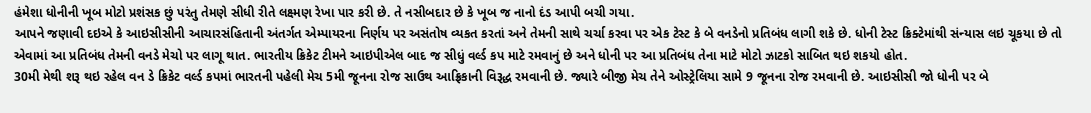હંમેશા ધોનીની ખૂબ મોટો પ્રશંસક છું પરંતુ તેમણે સીધી રીતે લક્ષ્મણ રેખા પાર કરી છે. તે નસીબદાર છે કે ખૂબ જ નાનો દંડ આપી બચી ગયા.
આપને જણાવી દઇએ કે આઇસીસીની આચારસંહિતાની અંતર્ગત એમ્પાયરના નિર્ણય પર અસંતોષ વ્યકત કરતાં અને તેમની સાથે ચર્ચા કરવા પર એક ટેસ્ટ કે બે વનડેનો પ્રતિબંધ લાગી શકે છે. ધોની ટેસ્ટ ક્રિક્ટેમાંથી સંન્યાસ લઇ ચૂકયા છે તો એવામાં આ પ્રતિબંધ તેમની વનડે મેચો પર લાગૂ થાત. ભારતીય ક્રિકેટ ટીમને આઇપીએલ બાદ જ સીધું વર્લ્ડ કપ માટે રમવાનું છે અને ધોની પર આ પ્રતિબંધ તેના માટે મોટો ઝાટકો સાબિત થઇ શકયો હોત.
30મી મેથી શરૂ થઇ રહેલ વન ડે ક્રિકેટ વર્લ્ડ કપમાં ભારતની પહેલી મેચ 5મી જૂનના રોજ સાઉથ આફ્રિકાની વિરૂદ્ધ રમવાની છે. જ્યારે બીજી મેચ તેને ઓસ્ટ્રેલિયા સામે 9 જૂનના રોજ રમવાની છે. આઇસીસી જો ધોની પર બે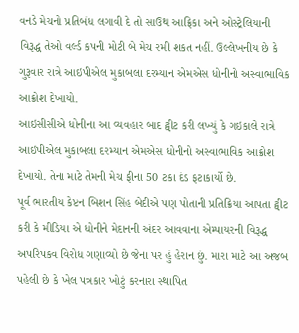વનડે મેચનો પ્રતિબંધ લગાવી દે તો સાઉથ આફ્રિકા અને ઓસ્ટ્રેલિયાની વિરૂદ્ધ તેઓ વર્લ્ડ કપની મોટી બે મેચ રમી શકત નહીં. ઉલ્લેખનીય છે કે ગુરૂવાર રાત્રે આઇપીએલ મુકાબલા દરમ્યાન એમએસ ધોનીનો અસ્વાભાવિક આક્રોશ દેખાયો.
આઇસીસીએ ધોનીના આ વ્યવહાર બાદ ટ્વીટ કરી લખ્યું કે ગઇકાલે રાત્રે આઇપીએલ મુકાબલા દરમ્યાન એમએસ ધોનીનો અસ્વાભાવિક આક્રોશ દેખાયો. તેના માટે તેમની મેચ ફીના 50 ટકા દંડ ફટાકાર્યો છે.
પૂર્વ ભારતીય કેપ્ટન બિશન સિંહ બેદીએ પણ પોતાની પ્રતિક્રિયા આપતા ટ્વીટ કરી કે મીડિયા એ ધોનીને મેદાનની અંદર આવવાના એમ્પાયરની વિરૂદ્ધ અપરિપકવ વિરોધ ગણાવ્યો છે જેના પર હું હેરાન છું. મારા માટે આ અજબ પહેલી છે કે ખેલ પત્રકાર ખોટું કરનારા સ્થાપિત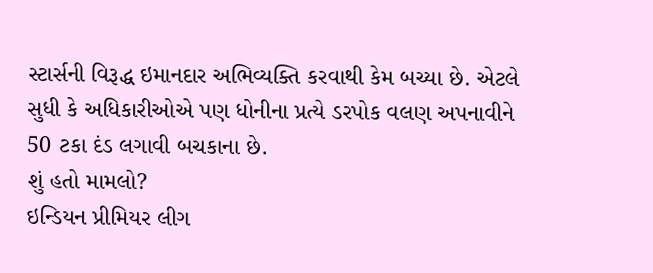સ્ટાર્સની વિરૂદ્ધ ઇમાનદાર અભિવ્યક્તિ કરવાથી કેમ બચ્યા છે. એટલે સુધી કે અધિકારીઓએ પણ ધોનીના પ્રત્યે ડરપોક વલણ અપનાવીને 50 ટકા દંડ લગાવી બચકાના છે.
શું હતો મામલો?
ઇન્ડિયન પ્રીમિયર લીગ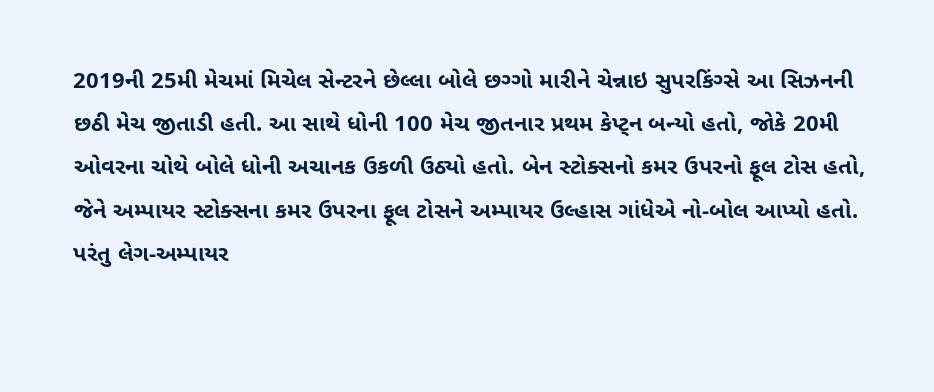2019ની 25મી મેચમાં મિચેલ સેન્ટરને છેલ્લા બોલે છગ્ગો મારીને ચેન્નાઇ સુપરકિંગ્સે આ સિઝનની છઠી મેચ જીતાડી હતી. આ સાથે ધોની 100 મેચ જીતનાર પ્રથમ કેપ્ટ્ન બન્યો હતો, જોકે 20મી ઓવરના ચોથે બોલે ધોની અચાનક ઉકળી ઉઠ્યો હતો. બેન સ્ટોક્સનો કમર ઉપરનો ફૂલ ટોસ હતો, જેને અમ્પાયર સ્ટોક્સના કમર ઉપરના ફૂલ ટોસને અમ્પાયર ઉલ્હાસ ગાંધેએ નો-બોલ આપ્યો હતો. પરંતુ લેગ-અમ્પાયર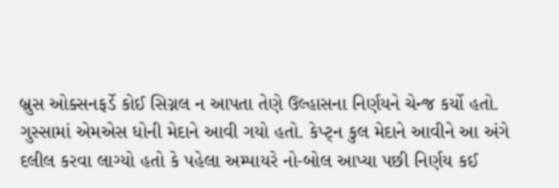બ્રુસ ઓક્સનફર્ડે કોઈ સિગ્નલ ન આપતા તેણે ઉલ્હાસના નિર્ણયને ચેન્જ કર્યો હતો.
ગુસ્સામાં એમએસ ધોની મેદાને આવી ગયો હતો. કેપ્ટ્ન કુલ મેદાને આવીને આ અંગે દલીલ કરવા લાગ્યો હતો કે પહેલા અમ્પાયરે નો-બોલ આપ્યા પછી નિર્ણય કઈ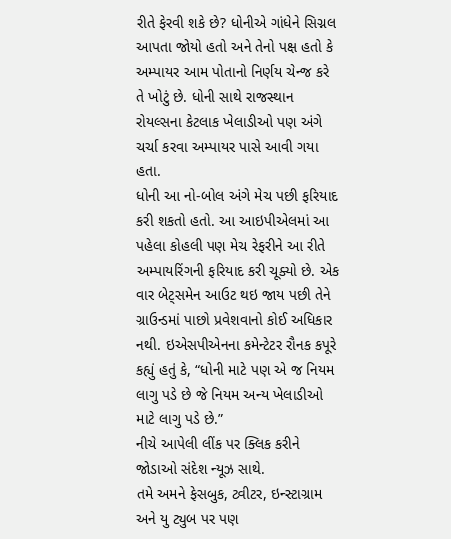રીતે ફેરવી શકે છે? ધોનીએ ગાંધેને સિગ્નલ આપતા જોયો હતો અને તેનો પક્ષ હતો કે અમ્પાયર આમ પોતાનો નિર્ણય ચેન્જ કરે તે ખોટું છે. ધોની સાથે રાજસ્થાન રોયલ્સના કેટલાક ખેલાડીઓ પણ અંગે ચર્ચા કરવા અમ્પાયર પાસે આવી ગયા હતા.
ધોની આ નો-બોલ અંગે મેચ પછી ફરિયાદ કરી શકતો હતો. આ આઇપીએલમાં આ પહેલા કોહલી પણ મેચ રેફરીને આ રીતે અમ્પાયરિંગની ફરિયાદ કરી ચૂક્યો છે. એક વાર બેટ્સમેન આઉટ થઇ જાય પછી તેને ગ્રાઉન્ડમાં પાછો પ્રવેશવાનો કોઈ અધિકાર નથી. ઇએસપીએનના કમેન્ટેટર રૌનક કપૂરે કહ્યું હતું કે, “ધોની માટે પણ એ જ નિયમ લાગુ પડે છે જે નિયમ અન્ય ખેલાડીઓ માટે લાગુ પડે છે.”
નીચે આપેલી લીંક પર ક્લિક કરીને જોડાઓ સંદેશ ન્યૂઝ સાથે.
તમે અમને ફેસબુક, ટ્વીટર, ઇન્સ્ટાગ્રામ અને યુ ટ્યુબ પર પણ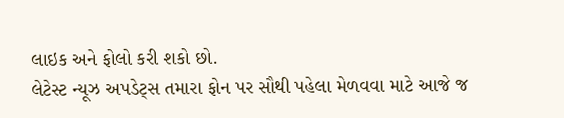લાઇક અને ફોલો કરી શકો છો.
લેટેસ્ટ ન્યૂઝ અપડેટ્સ તમારા ફોન પર સૌથી પહેલા મેળવવા માટે આજે જ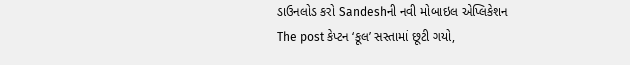ડાઉનલોડ કરો Sandeshની નવી મોબાઇલ એપ્લિકેશન
The post કેપ્ટન ‘કૂલ’ સસ્તામાં છૂટી ગયો,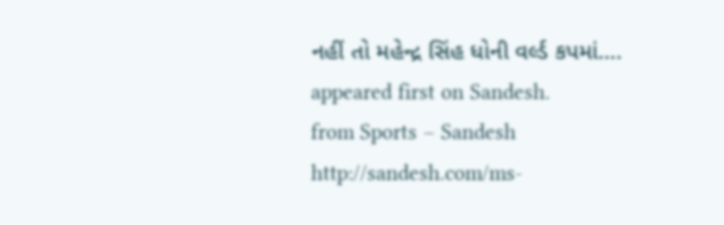નહીં તો મહેન્દ્ર સિંહ ધોની વર્લ્ડ કપમાં…. appeared first on Sandesh.
from Sports – Sandesh http://sandesh.com/ms-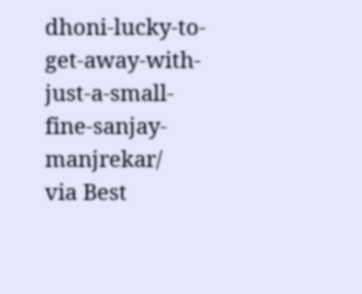dhoni-lucky-to-get-away-with-just-a-small-fine-sanjay-manjrekar/
via Best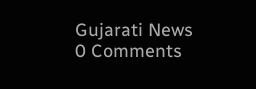Gujarati News
0 Comments